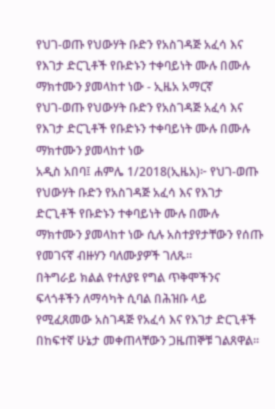የህገ-ወጡ የህውሃት ቡድን የአስገዳጅ አፈሳ እና የእገታ ድርጊቶች የቡድኑን ተቀባይነት ሙሉ በሙሉ ማክተሙን ያመላከተ ነው - ኢዜአ አማርኛ
የህገ-ወጡ የህውሃት ቡድን የአስገዳጅ አፈሳ እና የእገታ ድርጊቶች የቡድኑን ተቀባይነት ሙሉ በሙሉ ማክተሙን ያመላከተ ነው
አዲስ አበባ፤ ሐምሌ 1/2018(ኢዜአ)፦ የህገ-ወጡ የህውሃት ቡድን የአስገዳጅ አፈሳ እና የእገታ ድርጊቶች የቡድኑን ተቀባይነት ሙሉ በሙሉ ማክተሙን ያመላከተ ነው ሲሉ አስተያየታቸውን የሰጡ የመገናኛ ብዙሃን ባለሙያዎች ገለጹ።
በትግራይ ክልል የተለያዩ የግል ጥቅሞችንና ፍላጎቶችን ለማሳካት ሲባል በሕዝቡ ላይ የሚፈጸመው አስገዳጅ የአፈሳ እና የእገታ ድርጊቶች በከፍተኛ ሁኔታ መቀጠላቸውን ጋዜጠኞቹ ገልጸዋል።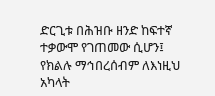ድርጊቱ በሕዝቡ ዘንድ ከፍተኛ ተቃውሞ የገጠመው ሲሆን፤ የክልሉ ማኅበረሰብም ለእነዚህ አካላት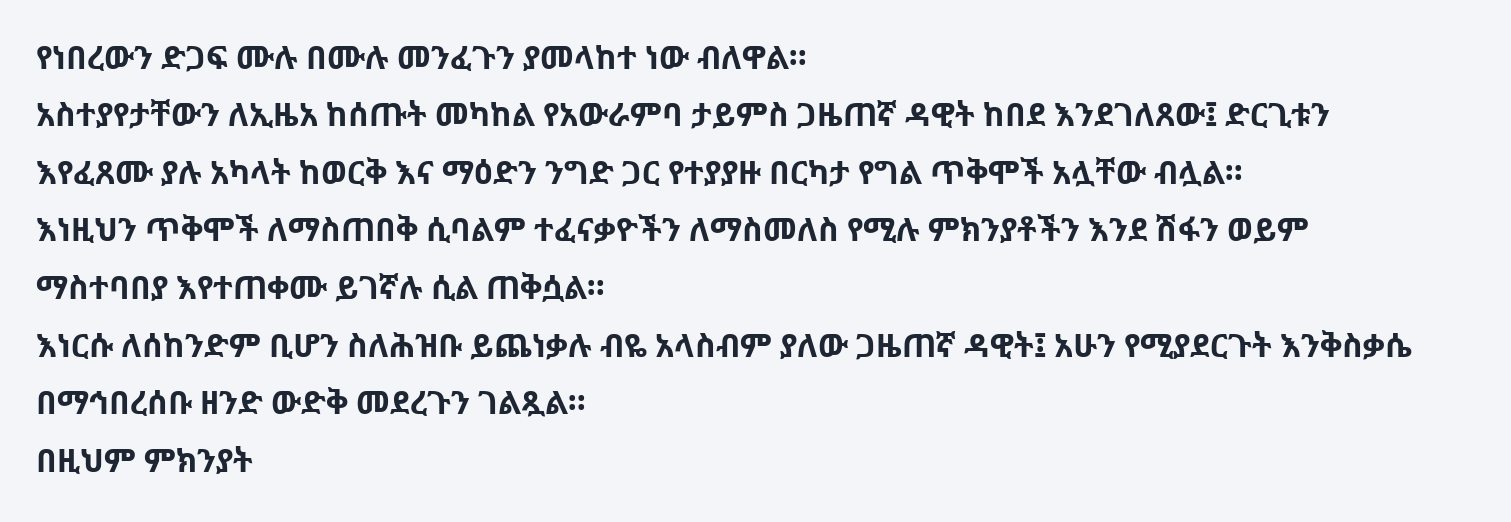የነበረውን ድጋፍ ሙሉ በሙሉ መንፈጉን ያመላከተ ነው ብለዋል።
አስተያየታቸውን ለኢዜአ ከሰጡት መካከል የአውራምባ ታይምስ ጋዜጠኛ ዳዊት ከበደ እንደገለጸው፤ ድርጊቱን እየፈጸሙ ያሉ አካላት ከወርቅ እና ማዕድን ንግድ ጋር የተያያዙ በርካታ የግል ጥቅሞች አሏቸው ብሏል።
እነዚህን ጥቅሞች ለማስጠበቅ ሲባልም ተፈናቃዮችን ለማስመለስ የሚሉ ምክንያቶችን እንደ ሽፋን ወይም ማስተባበያ እየተጠቀሙ ይገኛሉ ሲል ጠቅሷል።
እነርሱ ለሰከንድም ቢሆን ስለሕዝቡ ይጨነቃሉ ብዬ አላስብም ያለው ጋዜጠኛ ዳዊት፤ አሁን የሚያደርጉት እንቅስቃሴ በማኅበረሰቡ ዘንድ ውድቅ መደረጉን ገልጿል።
በዚህም ምክንያት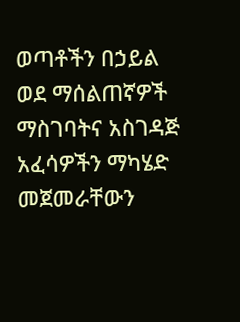ወጣቶችን በኃይል ወደ ማሰልጠኛዎች ማስገባትና አስገዳጅ አፈሳዎችን ማካሄድ መጀመራቸውን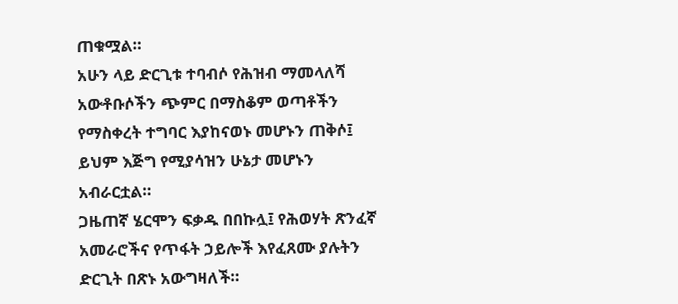ጠቁሟል።
አሁን ላይ ድርጊቱ ተባብሶ የሕዝብ ማመላለሻ አውቶቡሶችን ጭምር በማስቆም ወጣቶችን የማስቀረት ተግባር እያከናወኑ መሆኑን ጠቅሶ፤ ይህም እጅግ የሚያሳዝን ሁኔታ መሆኑን አብራርቷል።
ጋዜጠኛ ሄርሞን ፍቃዱ በበኩሏ፤ የሕወሃት ጽንፈኛ አመራሮችና የጥፋት ኃይሎች እየፈጸሙ ያሉትን ድርጊት በጽኑ አውግዛለች።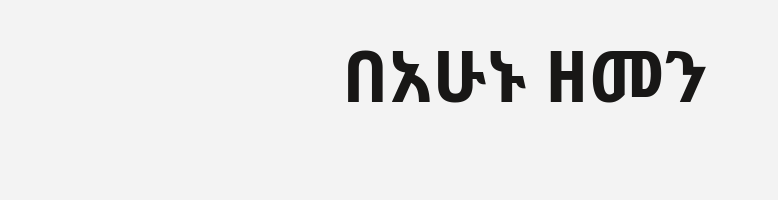በአሁኑ ዘመን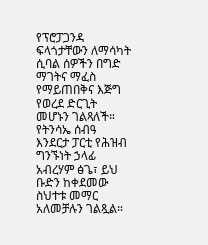የፕሮፓጋንዳ ፍላጎታቸውን ለማሳካት ሲባል ሰዎችን በግድ ማገትና ማፈስ የማይጠበቅና እጅግ የወረደ ድርጊት መሆኑን ገልጻለች።
የትንሳኤ ሰብዓ እንደርታ ፓርቲ የሕዝብ ግንኙነት ኃላፊ አብረሃም ፅጌ፣ ይህ ቡድን ከቀደመው ስህተቱ መማር አለመቻሉን ገልጿል።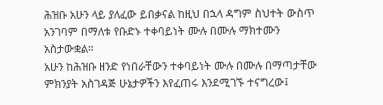ሕዝቡ አሁን ላይ ያለፈው ይበቃናል ከዚህ በኋላ ዳግም ስህተት ውስጥ አንገባም በማለቱ የቡድኑ ተቀባይነት ሙሉ በሙሉ ማክተሙን አስታውቋል።
አሁን ከሕዝቡ ዘንድ የነበራቸውን ተቀባይነት ሙሉ በሙሉ በማጣታቸው ምክንያት አስገዳጅ ሁኔታዎችን እየፈጠሩ እንደሚገኙ ተናግረው፤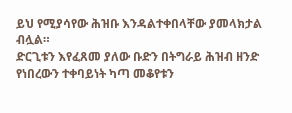ይህ የሚያሳየው ሕዝቡ እንዳልተቀበላቸው ያመላክታል ብሏል።
ድርጊቱን እየፈጸመ ያለው ቡድን በትግራይ ሕዝብ ዘንድ የነበረውን ተቀባይነት ካጣ መቆየቱን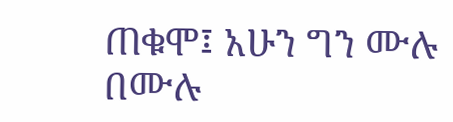ጠቁሞ፤ አሁን ግን ሙሉ በሙሉ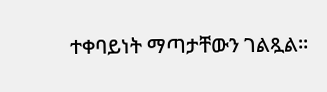ተቀባይነት ማጣታቸውን ገልጿል።